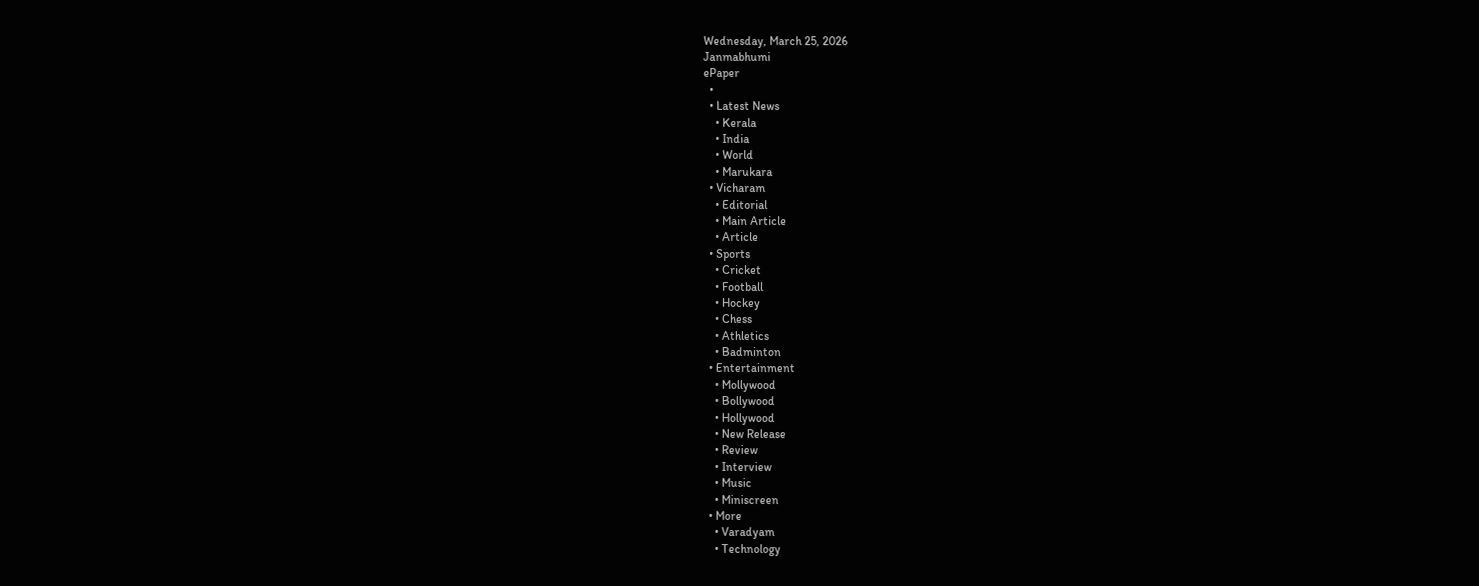Wednesday, March 25, 2026
Janmabhumi
ePaper
  •
  • Latest News
    • Kerala
    • India
    • World
    • Marukara
  • Vicharam
    • Editorial
    • Main Article
    • Article
  • Sports
    • Cricket
    • Football
    • Hockey
    • Chess
    • Athletics
    • Badminton
  • Entertainment
    • Mollywood
    • Bollywood
    • Hollywood
    • New Release
    • Review
    • Interview
    • Music
    • Miniscreen
  • More
    • Varadyam
    • Technology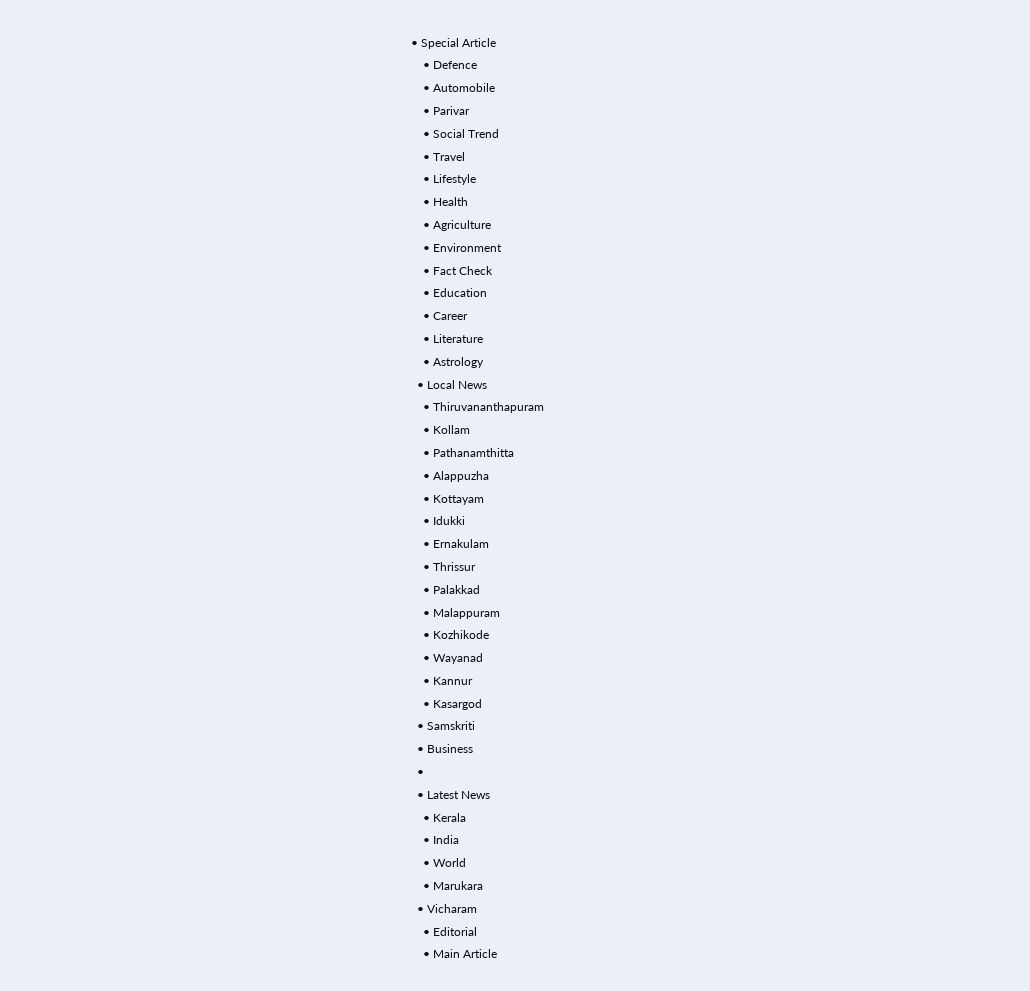• Special Article
    • Defence
    • Automobile
    • Parivar
    • Social Trend
    • Travel
    • Lifestyle
    • Health
    • Agriculture
    • Environment
    • Fact Check
    • Education
    • Career
    • Literature
    • Astrology
  • Local News
    • Thiruvananthapuram
    • Kollam
    • Pathanamthitta
    • Alappuzha
    • Kottayam
    • Idukki
    • Ernakulam
    • Thrissur
    • Palakkad
    • Malappuram
    • Kozhikode
    • Wayanad
    • Kannur
    • Kasargod
  • Samskriti
  • Business
  •
  • Latest News
    • Kerala
    • India
    • World
    • Marukara
  • Vicharam
    • Editorial
    • Main Article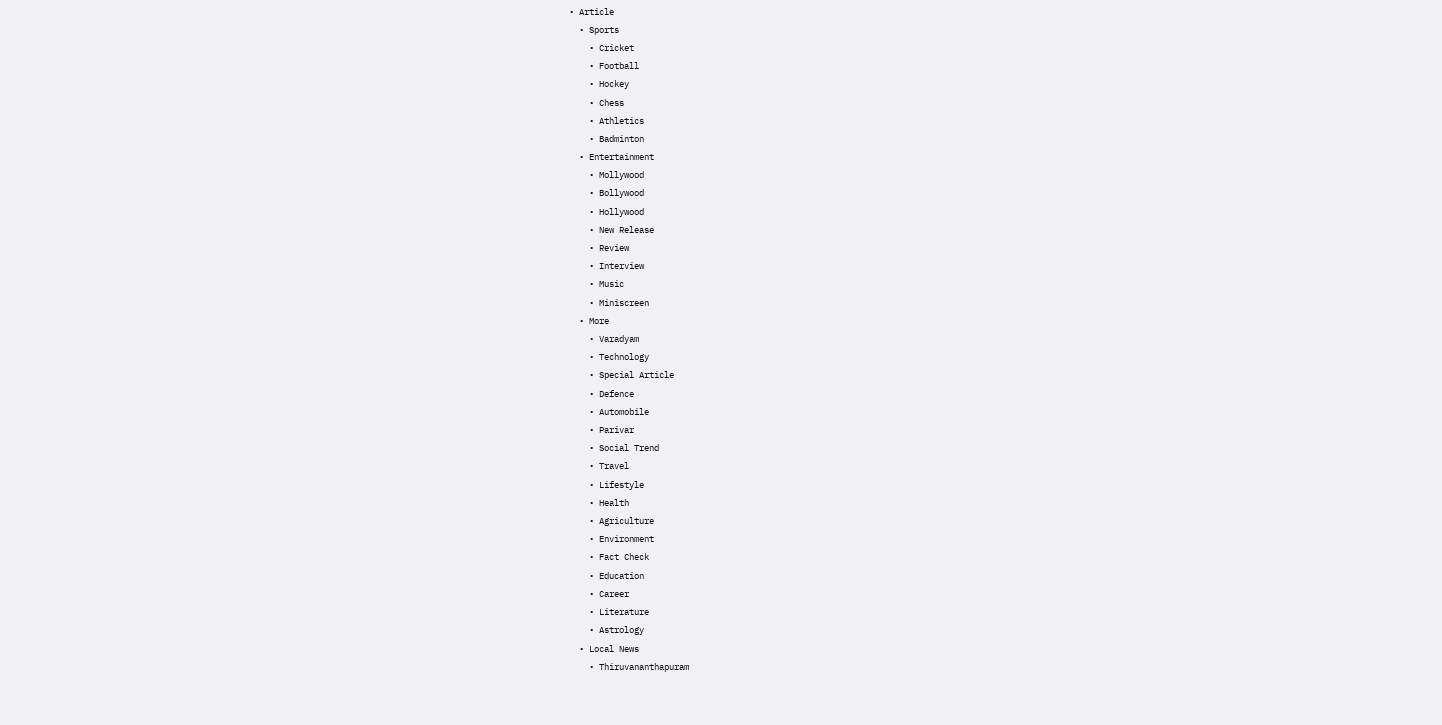• Article
  • Sports
    • Cricket
    • Football
    • Hockey
    • Chess
    • Athletics
    • Badminton
  • Entertainment
    • Mollywood
    • Bollywood
    • Hollywood
    • New Release
    • Review
    • Interview
    • Music
    • Miniscreen
  • More
    • Varadyam
    • Technology
    • Special Article
    • Defence
    • Automobile
    • Parivar
    • Social Trend
    • Travel
    • Lifestyle
    • Health
    • Agriculture
    • Environment
    • Fact Check
    • Education
    • Career
    • Literature
    • Astrology
  • Local News
    • Thiruvananthapuram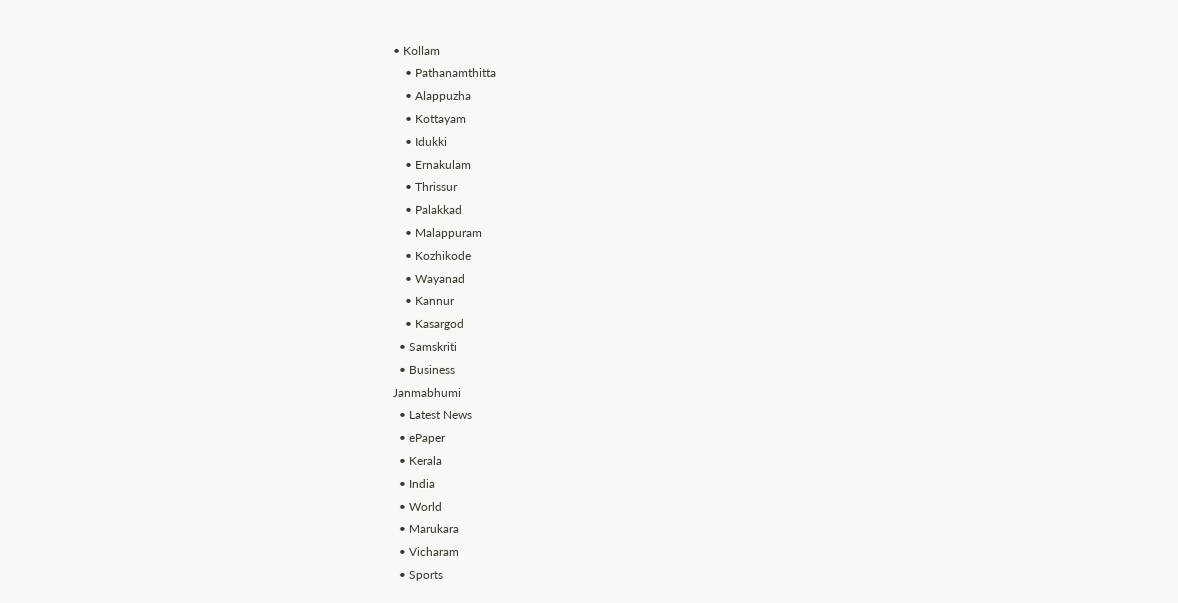• Kollam
    • Pathanamthitta
    • Alappuzha
    • Kottayam
    • Idukki
    • Ernakulam
    • Thrissur
    • Palakkad
    • Malappuram
    • Kozhikode
    • Wayanad
    • Kannur
    • Kasargod
  • Samskriti
  • Business
Janmabhumi
  • Latest News
  • ePaper
  • Kerala
  • India
  • World
  • Marukara
  • Vicharam
  • Sports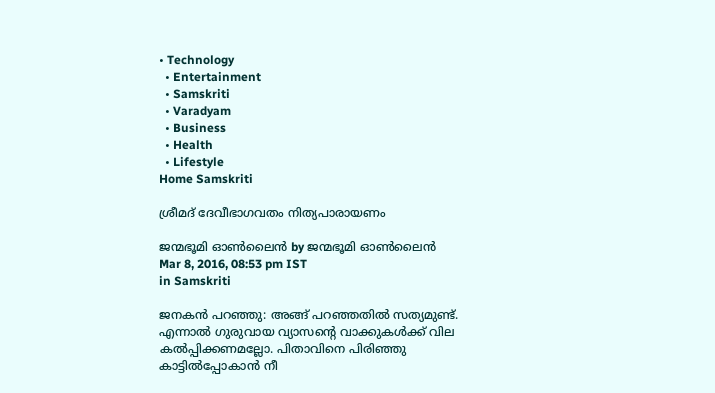• Technology
  • Entertainment
  • Samskriti
  • Varadyam
  • Business
  • Health
  • Lifestyle
Home Samskriti

ശ്രീമദ് ദേവീഭാഗവതം നിത്യപാരായണം

ജന്മഭൂമി ഓണ്‍ലൈന്‍ by ജന്മഭൂമി ഓണ്‍ലൈന്‍
Mar 8, 2016, 08:53 pm IST
in Samskriti

ജനകന്‍ പറഞ്ഞു: അങ്ങ് പറഞ്ഞതില്‍ സത്യമുണ്ട്. എന്നാല്‍ ഗുരുവായ വ്യാസന്റെ വാക്കുകള്‍ക്ക് വില കല്‍പ്പിക്കണമല്ലോ. പിതാവിനെ പിരിഞ്ഞു കാട്ടില്‍പ്പോകാന്‍ നീ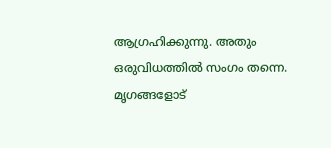ആഗ്രഹിക്കുന്നു. അതും ഒരുവിധത്തില്‍ സംഗം തന്നെ. മൃഗങ്ങളോട്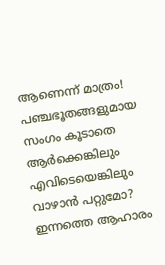ആണെന്ന് മാത്രം! പഞ്ചഭൂതങ്ങളുമായ സംഗം കൂടാതെ ആര്‍ക്കെങ്കിലും എവിടെയെങ്കിലും വാഴാന്‍ പറ്റുമോ? ഇന്നത്തെ ആഹാരം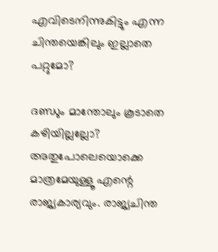എവിടെനിന്നുകിട്ടും എന്ന ചിന്തയെങ്കിലും ഇല്ലാതെ പറ്റുമോ?

ദണ്ഡും മാന്തോലും കൂടാതെ കഴിയില്ലല്ലോ? അതുപോലെയൊക്കെ മാത്രമേയുള്ളൂ എന്റെ രാജ്യകാര്യവും. രാജ്യചിന്ത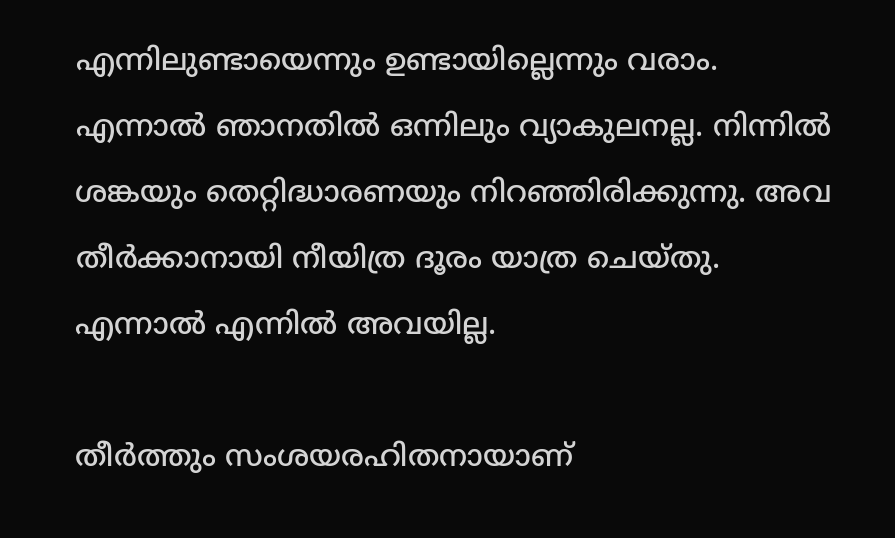എന്നിലുണ്ടായെന്നും ഉണ്ടായില്ലെന്നും വരാം. എന്നാല്‍ ഞാനതില്‍ ഒന്നിലും വ്യാകുലനല്ല. നിന്നില്‍ ശങ്കയും തെറ്റിദ്ധാരണയും നിറഞ്ഞിരിക്കുന്നു. അവ തീര്‍ക്കാനായി നീയിത്ര ദൂരം യാത്ര ചെയ്തു. എന്നാല്‍ എന്നില്‍ അവയില്ല.

തീര്‍ത്തും സംശയരഹിതനായാണ്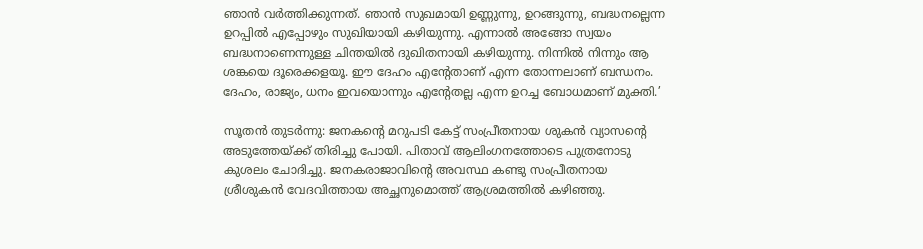ഞാന്‍ വര്‍ത്തിക്കുന്നത്. ഞാന്‍ സുഖമായി ഉണ്ണുന്നു, ഉറങ്ങുന്നു, ബദ്ധനല്ലെന്ന ഉറപ്പില്‍ എപ്പോഴും സുഖിയായി കഴിയുന്നു. എന്നാല്‍ അങ്ങോ സ്വയം ബദ്ധനാണെന്നുള്ള ചിന്തയില്‍ ദുഖിതനായി കഴിയുന്നു. നിന്നില്‍ നിന്നും ആ ശങ്കയെ ദൂരെക്കളയൂ. ഈ ദേഹം എന്റേതാണ് എന്ന തോന്നലാണ് ബന്ധനം. ദേഹം, രാജ്യം, ധനം ഇവയൊന്നും എന്റേതല്ല എന്ന ഉറച്ച ബോധമാണ് മുക്തി.’

സൂതന്‍ തുടര്‍ന്നു: ജനകന്റെ മറുപടി കേട്ട് സംപ്രീതനായ ശുകന്‍ വ്യാസന്റെ അടുത്തേയ്‌ക്ക് തിരിച്ചു പോയി. പിതാവ് ആലിംഗനത്തോടെ പുത്രനോടു കുശലം ചോദിച്ചു. ജനകരാജാവിന്റെ അവസ്ഥ കണ്ടു സംപ്രീതനായ ശ്രീശുകന്‍ വേദവിത്തായ അച്ഛനുമൊത്ത് ആശ്രമത്തില്‍ കഴിഞ്ഞു.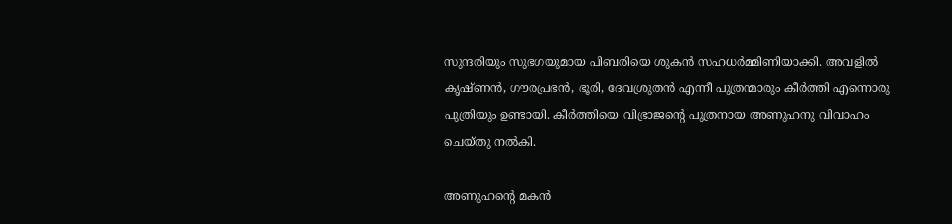സുന്ദരിയും സുഭഗയുമായ പിബരിയെ ശുകന്‍ സഹധര്‍മ്മിണിയാക്കി. അവളില്‍ കൃഷ്ണന്‍, ഗൗരപ്രഭന്‍, ഭൂരി, ദേവശ്രുതന്‍ എന്നീ പുത്രന്മാരും കീര്‍ത്തി എന്നൊരു പുത്രിയും ഉണ്ടായി. കീര്‍ത്തിയെ വിഭ്രാജന്റെ പുത്രനായ അണുഹനു വിവാഹം ചെയ്തു നല്‍കി.

അണുഹന്റെ മകന്‍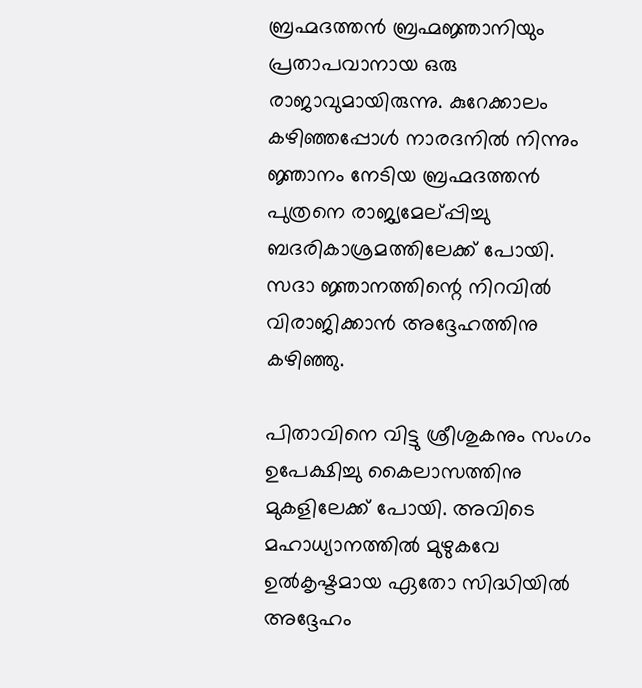ബ്രഹ്മദത്തന്‍ ബ്രഹ്മജ്ഞാനിയും പ്രതാപവാനായ ഒരു രാജാവുമായിരുന്നു. കുറേക്കാലം കഴിഞ്ഞപ്പോള്‍ നാരദനില്‍ നിന്നും ജ്ഞാനം നേടിയ ബ്രഹ്മദത്തന്‍ പുത്രനെ രാജ്യമേല്പ്പിച്ചു ബദരികാശ്രമത്തിലേക്ക് പോയി. സദാ ജ്ഞാനത്തിന്റെ നിറവില്‍ വിരാജിക്കാന്‍ അദ്ദേഹത്തിനു കഴിഞ്ഞു.

പിതാവിനെ വിട്ടു ശ്രീശുകനും സംഗം ഉപേക്ഷിച്ചു കൈലാസത്തിനു മുകളിലേക്ക് പോയി. അവിടെ മഹാധ്യാനത്തില്‍ മുഴുകവേ ഉല്‍കൃഷ്ടമായ ഏതോ സിദ്ധിയില്‍ അദ്ദേഹം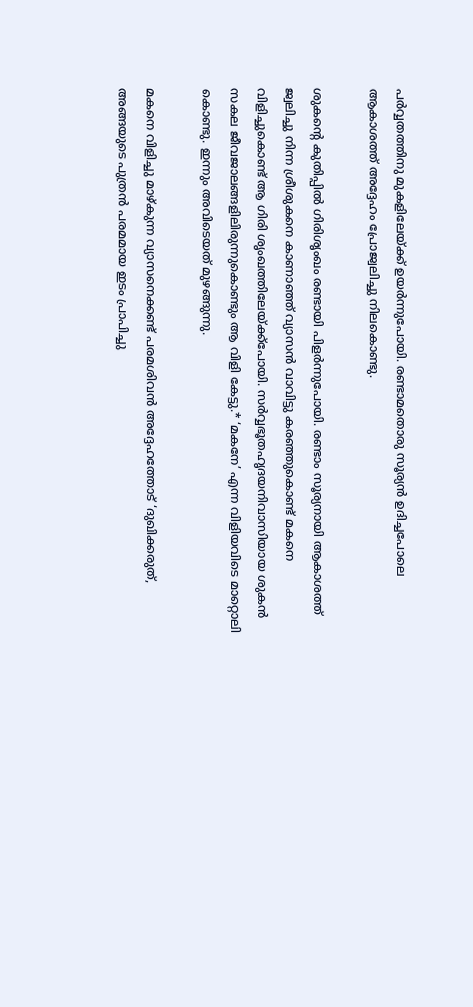പര്‍വ്വതത്തിനു മുകളിലേയ്‌ക്ക് ഉയര്‍ന്നുപോയി. രണ്ടാമതൊരു സൂര്യന്‍ ഉദിച്ചപോലെ ആകാശത്ത് അദ്ദേഹം പ്രോജ്വലിച്ചു നിലകൊണ്ടു.

ശുകന്റെ കുതിപ്പില്‍ ഗിരിശൃംഖം രണ്ടായി പിളര്‍ന്നുപോയി. രണ്ടാം സൂര്യനായി ആകാശത്ത് ജ്വലിച്ചു നിന്ന ശ്രീശുകനെ കാണാഞ്ഞ് വ്യാസന്‍ വാവിട്ടു കരഞ്ഞുകൊണ്ട് മകനെ വിളിച്ചുകൊണ്ട് ആ ഗിരി ശൃംഖത്തിലേയ്‌ക്ക്‌പോയി. സര്‍വ്വഭൂതഹൃദയനിവാസിയായ ശുകന്‍ സകല ജീവജാലങ്ങളിലിരുന്നുകൊണ്ടും ആ വിളി കേട്ടു.* ‘മകനേ’ എന്ന വിളിയവിടെ മാറ്റൊലി കൊണ്ടു. ഇന്നും അവിടെയത് മുഴങ്ങുന്നു.

മകനെ വിളിച്ചു മാഴ്കുന്ന വ്യാസനെക്കണ്ട് പരമശിവന്‍ അദ്ദേഹത്തോട് ‘ദുഖിക്കരുത്, അങ്ങയുടെ പുത്രന്‍ പരമമായ ഇടം പ്രാപിച്ചു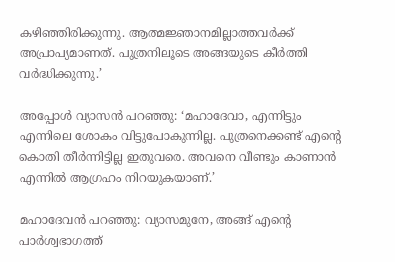കഴിഞ്ഞിരിക്കുന്നു. ആത്മജ്ഞാനമില്ലാത്തവര്‍ക്ക് അപ്രാപ്യമാണത്. പുത്രനിലൂടെ അങ്ങയുടെ കീര്‍ത്തി വര്‍ദ്ധിക്കുന്നു.’

അപ്പോള്‍ വ്യാസന്‍ പറഞ്ഞു: ‘മഹാദേവാ, എന്നിട്ടും എന്നിലെ ശോകം വിട്ടുപോകുന്നില്ല. പുത്രനെക്കണ്ട് എന്റെ കൊതി തീര്‍ന്നിട്ടില്ല ഇതുവരെ. അവനെ വീണ്ടും കാണാന്‍ എന്നില്‍ ആഗ്രഹം നിറയുകയാണ്.’

മഹാദേവന്‍ പറഞ്ഞു: വ്യാസമുനേ, അങ്ങ് എന്റെ പാര്‍ശ്വഭാഗത്ത്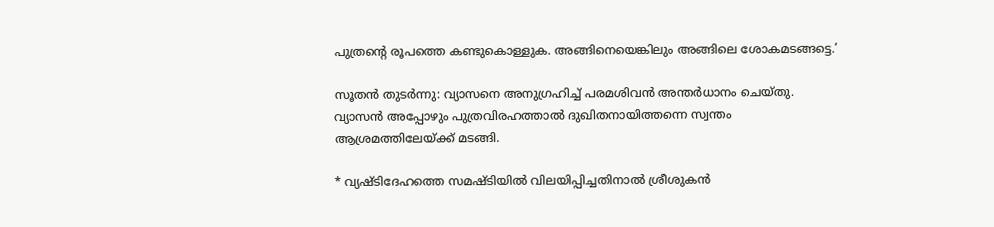പുത്രന്റെ രൂപത്തെ കണ്ടുകൊള്ളുക. അങ്ങിനെയെങ്കിലും അങ്ങിലെ ശോകമടങ്ങട്ടെ.’

സൂതന്‍ തുടര്‍ന്നു: വ്യാസനെ അനുഗ്രഹിച്ച് പരമശിവന്‍ അന്തര്‍ധാനം ചെയ്തു. വ്യാസന്‍ അപ്പോഴും പുത്രവിരഹത്താല്‍ ദുഖിതനായിത്തന്നെ സ്വന്തം ആശ്രമത്തിലേയ്‌ക്ക് മടങ്ങി.

* വ്യഷ്ടിദേഹത്തെ സമഷ്ടിയില്‍ വിലയിപ്പിച്ചതിനാല്‍ ശ്രീശുകന്‍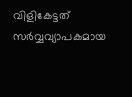വിളികേട്ടത് സര്‍വ്വവ്യാപകമായ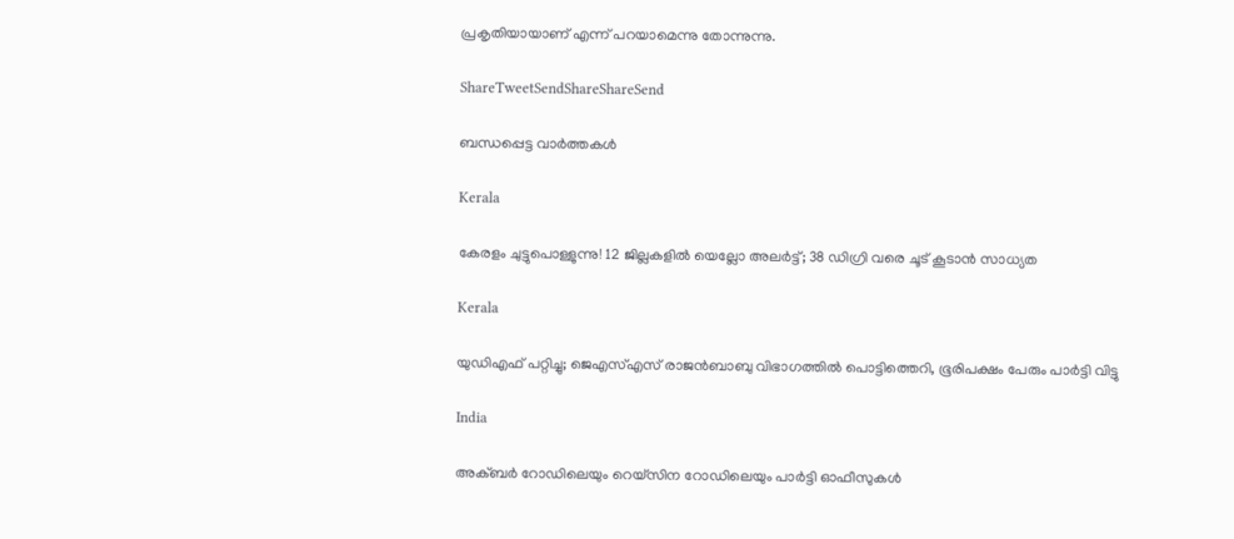പ്രകൃതിയായാണ് എന്ന് പറയാമെന്നു തോന്നുന്നു.

ShareTweetSendShareShareSend

ബന്ധപ്പെട്ട വാര്‍ത്തകള്‍

Kerala

കേരളം ചുട്ടുപൊള്ളുന്നു! 12 ജില്ലകളിൽ യെല്ലോ അലർട്ട്; 38 ഡിഗ്രി വരെ ചൂട് കൂടാൻ സാധ്യത

Kerala

യുഡിഎഫ് പറ്റിച്ചു; ജെഎസ്എസ് രാജന്‍ബാബു വിഭാഗത്തില്‍ പൊട്ടിത്തെറി, ഭൂരിപക്ഷം പേരും പാര്‍ട്ടി വിട്ടു

India

അക്ബർ റോഡിലെയും റെയ്‌സിന റോഡിലെയും പാർട്ടി ഓഫീസുകൾ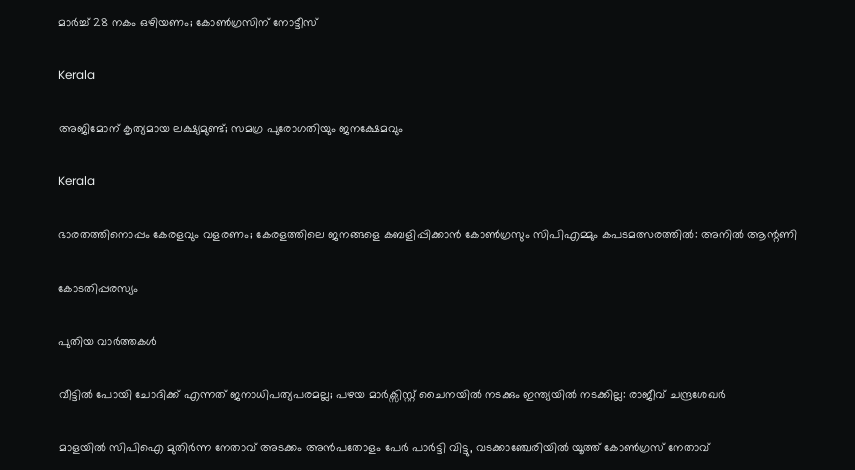മാർച്ച് 28 നകം ഒഴിയണം; കോൺഗ്രസിന് നോട്ടീസ്

Kerala

അജിമോന് കൃത്യമായ ലക്ഷ്യമുണ്ട്; സമഗ്ര പുരോഗതിയും ജനക്ഷേമവും

Kerala

ഭാരതത്തിനൊപ്പം കേരളവും വളരണം; കേരളത്തിലെ ജനങ്ങളെ കബളിപ്പിക്കാന്‍ കോണ്‍ഗ്രസും സിപിഎമ്മും കപടമത്സരത്തില്‍: അനില്‍ ആന്റണി

കോടതിപ്പരസ്യം

പുതിയ വാര്‍ത്തകള്‍

വീട്ടിൽ പോയി ചോദിക്ക് എന്നത് ജനാധിപത്യപരമല്ല; പഴയ മാർക്സിസ്റ്റ്‌ ചൈനയിൽ നടക്കും ഇന്ത്യയിൽ നടക്കില്ല: രാജീവ് ചന്ദ്രശേഖർ

മാളയില്‍ സിപിഐ മുതിര്‍ന്ന നേതാവ് അടക്കം അന്‍പതോളം പേര്‍ പാര്‍ട്ടി വിട്ടു, വടക്കാഞ്ചേരിയില്‍ യൂത്ത് കോൺഗ്രസ് നേതാവ്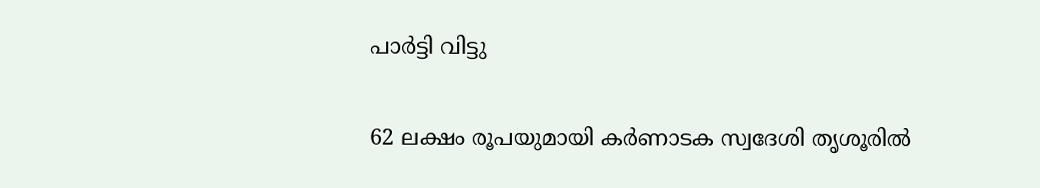പാർട്ടി വിട്ടു

62 ലക്ഷം രൂപയുമായി കർണാടക സ്വദേശി തൃശൂരിൽ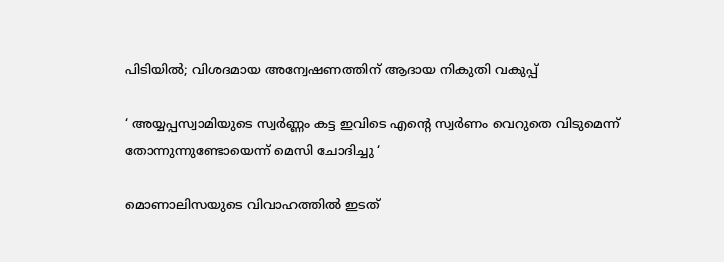പിടിയിൽ; വിശദമായ അന്വേഷണത്തിന് ആദായ നികുതി വകുപ്പ്

‘ അയ്യപ്പസ്വാമിയുടെ സ്വർണ്ണം കട്ട ഇവിടെ എന്റെ സ്വർണം വെറുതെ വിടുമെന്ന് തോന്നുന്നുണ്ടോയെന്ന് മെസി ചോദിച്ചു ‘

മൊണാലിസയുടെ വിവാഹത്തിൽ ഇടത്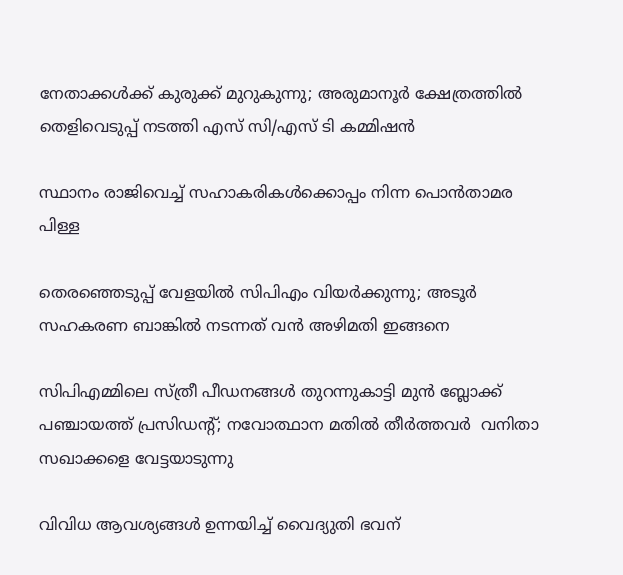നേതാക്കൾക്ക് കുരുക്ക് മുറുകുന്നു; അരുമാനൂർ ക്ഷേത്രത്തിൽ തെളിവെടുപ്പ് നടത്തി എസ് സി/എസ് ടി കമ്മിഷൻ

സ്ഥാനം രാജിവെച്ച് സഹാകരികള്‍ക്കൊപ്പം നിന്ന പൊന്‍താമര പിള്ള

തെരഞ്ഞെടുപ്പ് വേളയില്‍ സിപിഎം വിയര്‍ക്കുന്നു; അടൂര്‍ സഹകരണ ബാങ്കില്‍ നടന്നത് വന്‍ അഴിമതി ഇങ്ങനെ

സിപിഎമ്മിലെ സ്ത്രീ പീഡനങ്ങള്‍ തുറന്നുകാട്ടി മുന്‍ ബ്ലോക്ക് പഞ്ചായത്ത് പ്രസിഡന്റ്; നവോത്ഥാന മതില്‍ തീര്‍ത്തവര്‍  വനിതാ സഖാക്കളെ വേട്ടയാടുന്നു

വിവിധ ആവശ്യങ്ങള്‍ ഉന്നയിച്ച് വൈദ്യുതി ഭവന്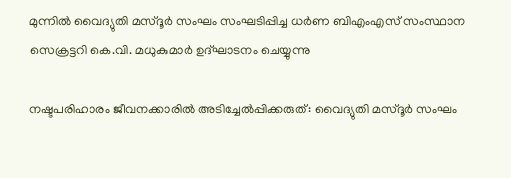മുന്നില്‍ വൈദ്യുതി മസ്ദൂര്‍ സംഘം സംഘടിപ്പിച്ച ധര്‍ണ ബിഎംഎസ് സംസ്ഥാന സെക്രട്ടറി കെ.വി. മധുകുമാര്‍ ഉദ്ഘാടനം ചെയ്യുന്നു

നഷ്ടപരിഹാരം ജീവനക്കാരില്‍ അടിച്ചേല്‍പ്പിക്കരുത്: വൈദ്യുതി മസ്ദൂര്‍ സംഘം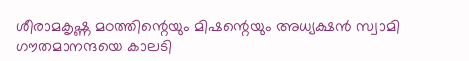ശീരാമകൃഷ്ണ മഠത്തിന്റെയും മിഷന്റെയും അധ്യക്ഷന്‍ സ്വാമി ഗൗതമാനന്ദയെ കാലടി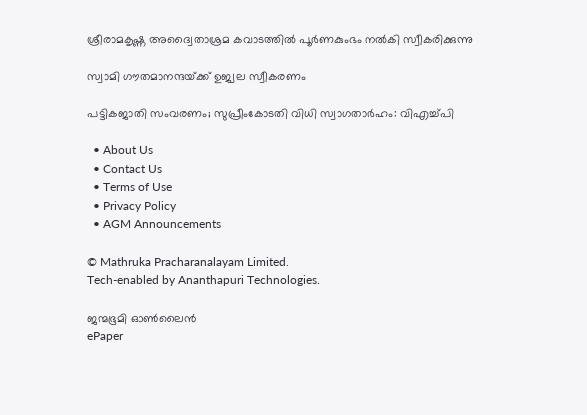ശ്രീരാമകൃഷ്ണ അദ്വൈതാശ്രമ കവാടത്തില്‍ പൂര്‍ണകുംഭം നല്‍കി സ്വീകരിക്കുന്നു

സ്വാമി ഗൗതമാനന്ദയ്‌ക്ക് ഉജ്വല സ്വീകരണം

പട്ടികജാതി സംവരണം; സുപ്രീംകോടതി വിധി സ്വാഗതാര്‍ഹം: വിഎച്ച്പി

  • About Us
  • Contact Us
  • Terms of Use
  • Privacy Policy
  • AGM Announcements

© Mathruka Pracharanalayam Limited.
Tech-enabled by Ananthapuri Technologies.

ജന്മഭൂമി ഓണ്‍ലൈന്‍
ePaper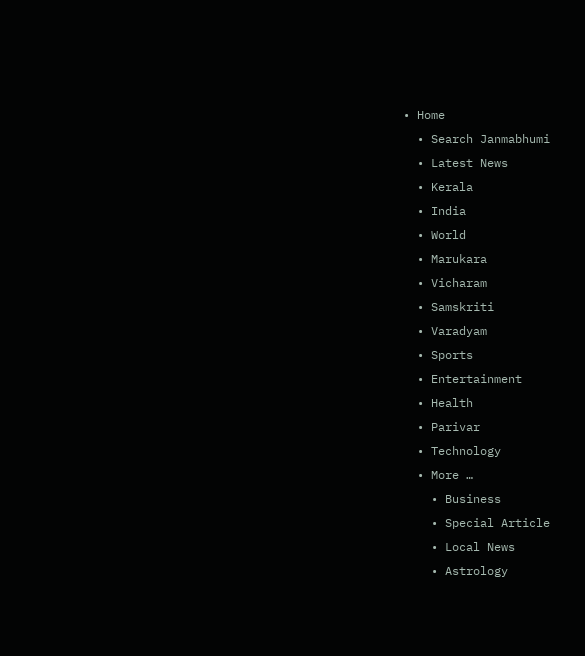• Home
  • Search Janmabhumi
  • Latest News
  • Kerala
  • India
  • World
  • Marukara
  • Vicharam
  • Samskriti
  • Varadyam
  • Sports
  • Entertainment
  • Health
  • Parivar
  • Technology
  • More …
    • Business
    • Special Article
    • Local News
    • Astrology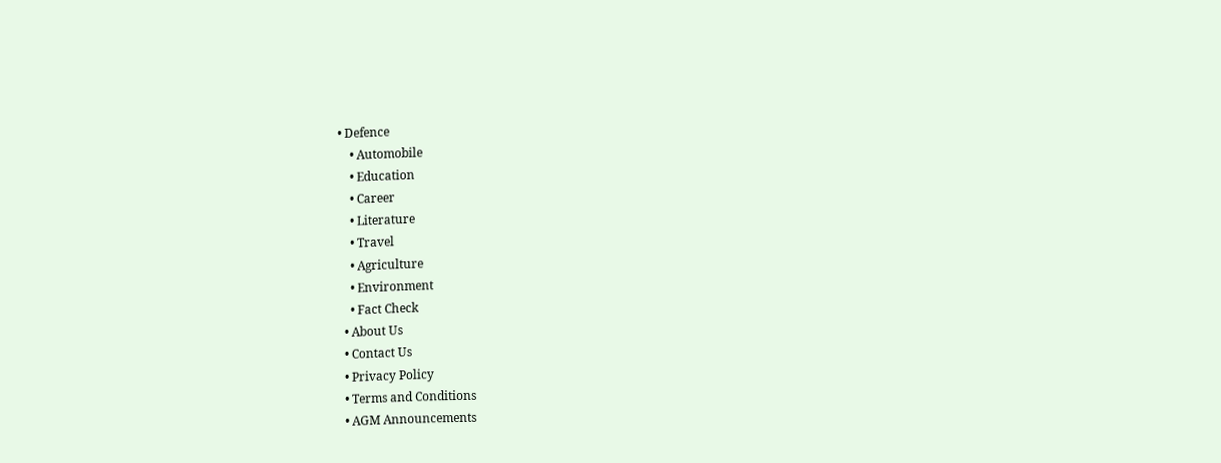• Defence
    • Automobile
    • Education
    • Career
    • Literature
    • Travel
    • Agriculture
    • Environment
    • Fact Check
  • About Us
  • Contact Us
  • Privacy Policy
  • Terms and Conditions
  • AGM Announcements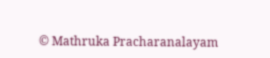© Mathruka Pracharanalayam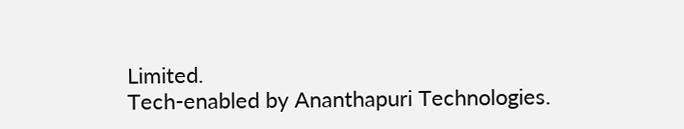Limited.
Tech-enabled by Ananthapuri Technologies.